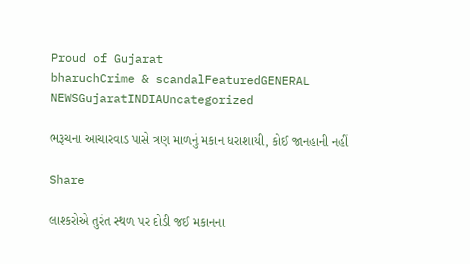Proud of Gujarat
bharuchCrime & scandalFeaturedGENERAL NEWSGujaratINDIAUncategorized

ભરૂચના આચારવાડ પાસે ત્રણ માળનું મકાન ધરાશાયી, કોઈ જાનહાની નહીં

Share

લાશ્કરોએ તુરંત સ્થળ પર દોડી જઈ મકાનના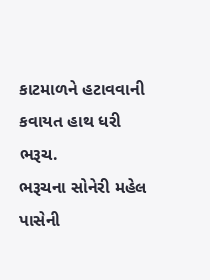કાટમાળને હટાવવાની કવાયત હાથ ધરી
ભરૂચ.
ભરૂચના સોનેરી મહેલ પાસેની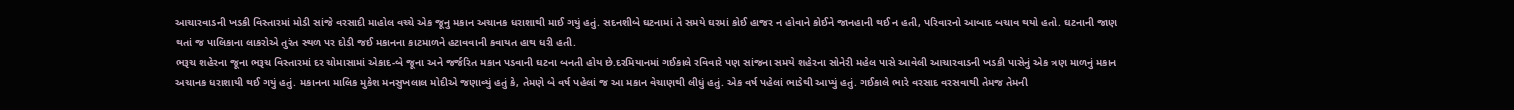આચારવાડની ખડકી વિસ્તારમાં મોડી સાંજે વરસાદી માહોલ વચ્ચે એક જૂનુ મકાન અચાનક ધરાશાથી માઈ ગયું હતું. સદનશીબે ઘટનામાં તે સમયે ઘરમાં કોઈ હાજર ન હોવાને કોઈને જાનહાની થઈ ન હતી, પરિવારનો આબાદ બચાવ થયો હતો. ઘટનાની જાણ થતાં જ પાલિકાના લાકરોએ તુરંત સ્થળ પર દોડી જઈ મકાનના કાટમાળને હટાવવાની કવાયત હાથ ધરી હતી.
ભરૂચ શહેરના જૂના ભરૂચ વિસ્તારમાં દર ચોમાસામાં એકાદ-બે જૂના અને જર્જરિત મકાન પડવાની ઘટના બનતી હોય છે.દરમિયાનમાં ગઈકાલે રવિવારે પણ સાંજના સમયે શહેરના સોનેરી મહેલ પાસે આવેલી આચારવાડની ખડકી પાસેનું એક ત્રણ માળનું મકાન અચાનક ધરાશાયી થઈ ગયું હતું. મકાનના માલિક મુકેશ મનસુખલાલ મોદીએ જણાવ્યું હતું કે, તેમણે બે વર્ષ પહેલાં જ આ મકાન વેચાણથી લીધું હતું. એક વર્ષ પહેલાં ભાડેથી આપ્યું હતું. ગઈકાલે ભારે વરસાદ વરસવાથી તેમજ તેમની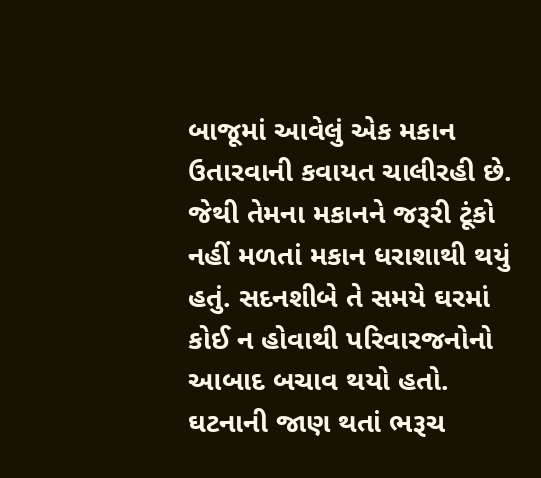બાજૂમાં આવેલું એક મકાન ઉતારવાની કવાયત ચાલીરહી છે. જેથી તેમના મકાનને જરૂરી ટૂંકો નહીં મળતાં મકાન ધરાશાથી થયું હતું. સદનશીબે તે સમયે ઘરમાં કોઈ ન હોવાથી પરિવારજનોનો આબાદ બચાવ થયો હતો. ઘટનાની જાણ થતાં ભરૂચ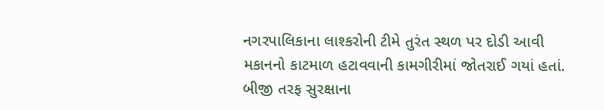નગરપાલિકાના લાશ્કરોની ટીમે તુરંત સ્થળ પર દોડી આવી મકાનનો કાટમાળ હટાવવાની કામગીરીમાં જોતરાઈ ગયાં હતાં. બીજી તરફ સુરક્ષાના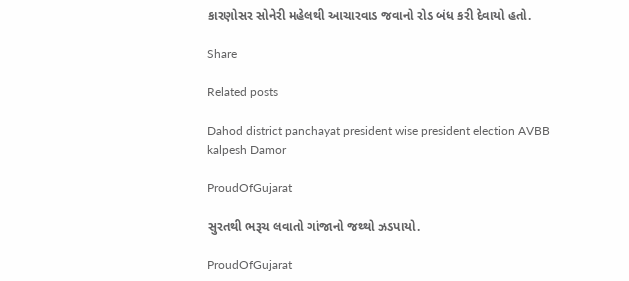કારણોસર સોનેરી મહેલથી આચારવાડ જવાનો રોડ બંધ કરી દેવાયો હતો.

Share

Related posts

Dahod district panchayat president wise president election AVBB kalpesh Damor

ProudOfGujarat

સુરતથી ભરૂચ લવાતો ગાંજાનો જથ્થો ઝડપાયો.

ProudOfGujarat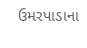ઉમરપાડાના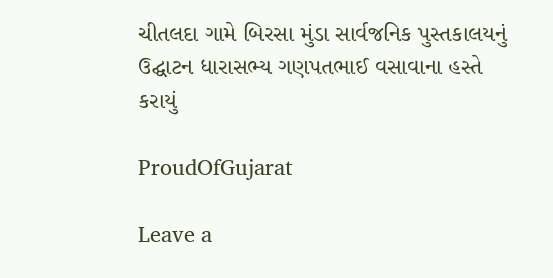ચીતલદા ગામે બિરસા મુંડા સાર્વજનિક પુસ્તકાલયનું ઉદ્ઘાટન ધારાસભ્ય ગણપતભાઈ વસાવાના હસ્તે કરાયું

ProudOfGujarat

Leave a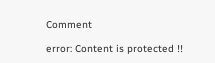Comment

error: Content is protected !!